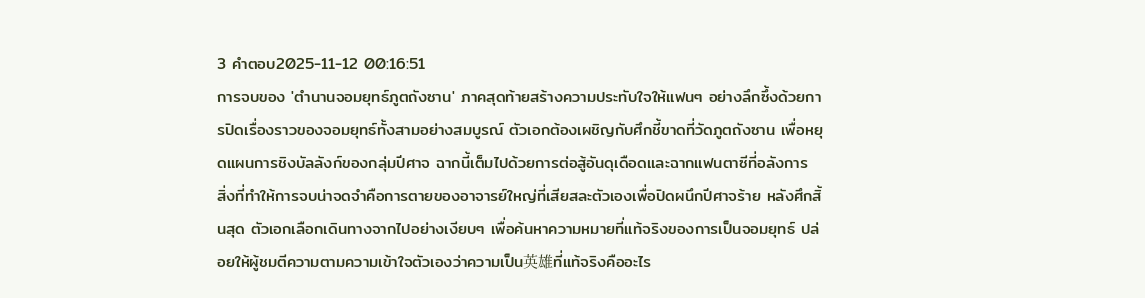3 คำตอบ2025-11-12 00:16:51
การจบของ 'ตำนานจอมยุทธ์ภูตถังซาน' ภาคสุดท้ายสร้างความประทับใจให้แฟนๆ อย่างลึกซึ้งด้วยการปิดเรื่องราวของจอมยุทธ์ทั้งสามอย่างสมบูรณ์ ตัวเอกต้องเผชิญกับศึกชี้ขาดที่วัดภูตถังซาน เพื่อหยุดแผนการชิงบัลลังก์ของกลุ่มปีศาจ ฉากนี้เต็มไปด้วยการต่อสู้อันดุเดือดและฉากแฟนตาซีที่อลังการ
สิ่งที่ทำให้การจบน่าจดจำคือการตายของอาจารย์ใหญ่ที่เสียสละตัวเองเพื่อปิดผนึกปีศาจร้าย หลังศึกสิ้นสุด ตัวเอกเลือกเดินทางจากไปอย่างเงียบๆ เพื่อค้นหาความหมายที่แท้จริงของการเป็นจอมยุทธ์ ปล่อยให้ผู้ชมตีความตามความเข้าใจตัวเองว่าความเป็น英雄ที่แท้จริงคืออะไร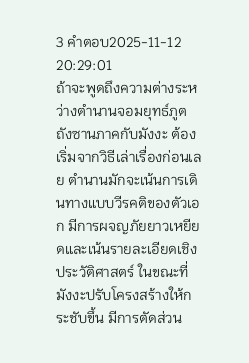3 คำตอบ2025-11-12 20:29:01
ถ้าจะพูดถึงความต่างระหว่างตำนานจอมยุทธ์ภูตถังซานภาคกับมังงะ ต้องเริ่มจากวิธีเล่าเรื่องก่อนเลย ตำนานมักจะเน้นการเดินทางแบบวีรคติของตัวเอก มีการผจญภัยยาวเหยียดและเน้นรายละเอียดเชิงประวัติศาสตร์ ในขณะที่มังงะปรับโครงสร้างให้กระชับขึ้น มีการตัดส่วน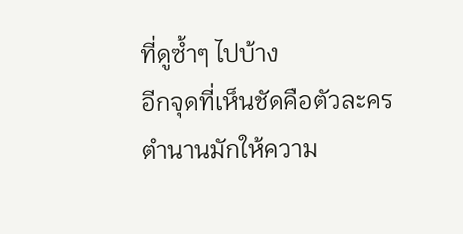ที่ดูซ้ำๆ ไปบ้าง
อีกจุดที่เห็นชัดคือตัวละคร ตำนานมักให้ความ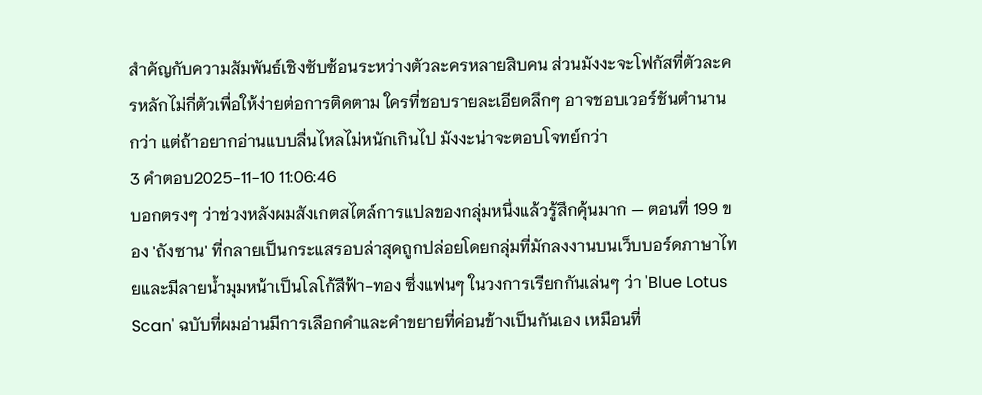สำคัญกับความสัมพันธ์เชิงซับซ้อนระหว่างตัวละครหลายสิบคน ส่วนมังงะจะโฟกัสที่ตัวละครหลักไม่กี่ตัวเพื่อให้ง่ายต่อการติดตาม ใครที่ชอบรายละเอียดลึกๆ อาจชอบเวอร์ชันตำนานกว่า แต่ถ้าอยากอ่านแบบลื่นไหลไม่หนักเกินไป มังงะน่าจะตอบโจทย์กว่า
3 คำตอบ2025-11-10 11:06:46
บอกตรงๆ ว่าช่วงหลังผมสังเกตสไตล์การแปลของกลุ่มหนึ่งแล้วรู้สึกคุ้นมาก — ตอนที่ 199 ของ 'ถังซาน' ที่กลายเป็นกระแสรอบล่าสุดถูกปล่อยโดยกลุ่มที่มักลงงานบนเว็บบอร์ดภาษาไทยและมีลายน้ำมุมหน้าเป็นโลโก้สีฟ้า-ทอง ซึ่งแฟนๆ ในวงการเรียกกันเล่นๆ ว่า 'Blue Lotus Scan' ฉบับที่ผมอ่านมีการเลือกคำและคำขยายที่ค่อนข้างเป็นกันเอง เหมือนที่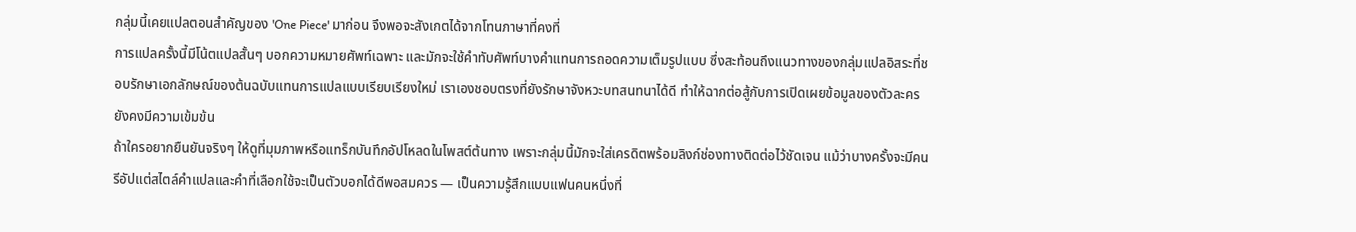กลุ่มนี้เคยแปลตอนสำคัญของ 'One Piece' มาก่อน จึงพอจะสังเกตได้จากโทนภาษาที่คงที่
การแปลครั้งนี้มีโน้ตแปลสั้นๆ บอกความหมายศัพท์เฉพาะ และมักจะใช้คำทับศัพท์บางคำแทนการถอดความเต็มรูปแบบ ซึ่งสะท้อนถึงแนวทางของกลุ่มแปลอิสระที่ชอบรักษาเอกลักษณ์ของต้นฉบับแทนการแปลแบบเรียบเรียงใหม่ เราเองชอบตรงที่ยังรักษาจังหวะบทสนทนาได้ดี ทำให้ฉากต่อสู้กับการเปิดเผยข้อมูลของตัวละครยังคงมีความเข้มข้น
ถ้าใครอยากยืนยันจริงๆ ให้ดูที่มุมภาพหรือแทร็กบันทึกอัปโหลดในโพสต์ต้นทาง เพราะกลุ่มนี้มักจะใส่เครดิตพร้อมลิงก์ช่องทางติดต่อไว้ชัดเจน แม้ว่าบางครั้งจะมีคนรีอัปแต่สไตล์คำแปลและคำที่เลือกใช้จะเป็นตัวบอกได้ดีพอสมควร — เป็นความรู้สึกแบบแฟนคนหนึ่งที่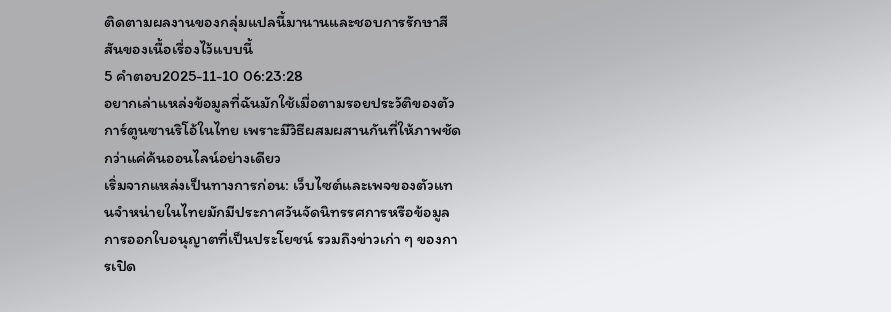ติดตามผลงานของกลุ่มแปลนี้มานานและชอบการรักษาสีสันของเนื้อเรื่องไว้แบบนี้
5 คำตอบ2025-11-10 06:23:28
อยากเล่าแหล่งข้อมูลที่ฉันมักใช้เมื่อตามรอยประวัติของตัวการ์ตูนซานริโอ้ในไทย เพราะมีวิธีผสมผสานกันที่ให้ภาพชัดกว่าแค่ค้นออนไลน์อย่างเดียว
เริ่มจากแหล่งเป็นทางการก่อน: เว็บไซต์และเพจของตัวแทนจำหน่ายในไทยมักมีประกาศวันจัดนิทรรศการหรือข้อมูลการออกใบอนุญาตที่เป็นประโยชน์ รวมถึงข่าวเก่า ๆ ของการเปิด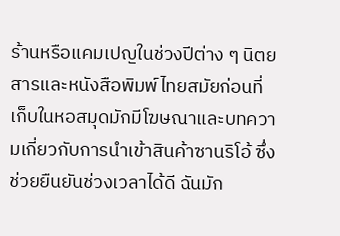ร้านหรือแคมเปญในช่วงปีต่าง ๆ นิตยสารและหนังสือพิมพ์ไทยสมัยก่อนที่เก็บในหอสมุดมักมีโฆษณาและบทความเกี่ยวกับการนำเข้าสินค้าซานริโอ้ ซึ่งช่วยยืนยันช่วงเวลาได้ดี ฉันมัก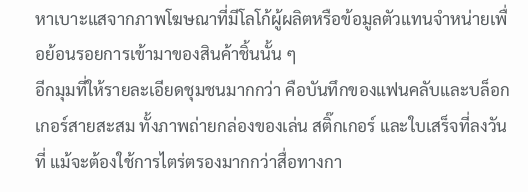หาเบาะแสจากภาพโฆษณาที่มีโลโก้ผู้ผลิตหรือข้อมูลตัวแทนจำหน่ายเพื่อย้อนรอยการเข้ามาของสินค้าชิ้นนั้น ๆ
อีกมุมที่ให้รายละเอียดชุมชนมากกว่า คือบันทึกของแฟนคลับและบล็อกเกอร์สายสะสม ทั้งภาพถ่ายกล่องของเล่น สติ๊กเกอร์ และใบเสร็จที่ลงวันที่ แม้จะต้องใช้การไตร่ตรองมากกว่าสื่อทางกา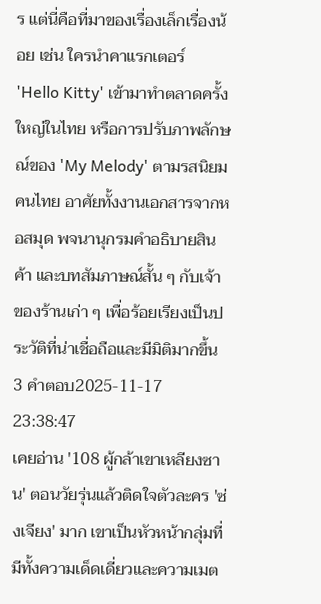ร แต่นี่คือที่มาของเรื่องเล็กเรื่องน้อย เช่น ใครนำคาแรกเตอร์ 'Hello Kitty' เข้ามาทำตลาดครั้งใหญ่ในไทย หรือการปรับภาพลักษณ์ของ 'My Melody' ตามรสนิยมคนไทย อาศัยทั้งงานเอกสารจากหอสมุด พจนานุกรมคำอธิบายสินค้า และบทสัมภาษณ์สั้น ๆ กับเจ้าของร้านเก่า ๆ เพื่อร้อยเรียงเป็นประวัติที่น่าเชื่อถือและมีมิติมากขึ้น
3 คำตอบ2025-11-17 23:38:47
เคยอ่าน '108 ผู้กล้าเขาเหลียงซาน' ตอนวัยรุ่นแล้วติดใจตัวละคร 'ซ่งเจียง' มาก เขาเป็นหัวหน้ากลุ่มที่มีทั้งความเด็ดเดี่ยวและความเมต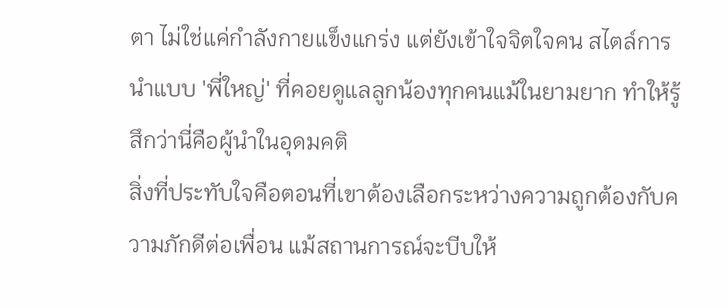ตา ไม่ใช่แค่กำลังกายแข็งแกร่ง แต่ยังเข้าใจจิตใจคน สไตล์การนำแบบ 'พี่ใหญ่' ที่คอยดูแลลูกน้องทุกคนแม้ในยามยาก ทำให้รู้สึกว่านี่คือผู้นำในอุดมคติ
สิ่งที่ประทับใจคือตอนที่เขาต้องเลือกระหว่างความถูกต้องกับความภักดีต่อเพื่อน แม้สถานการณ์จะบีบให้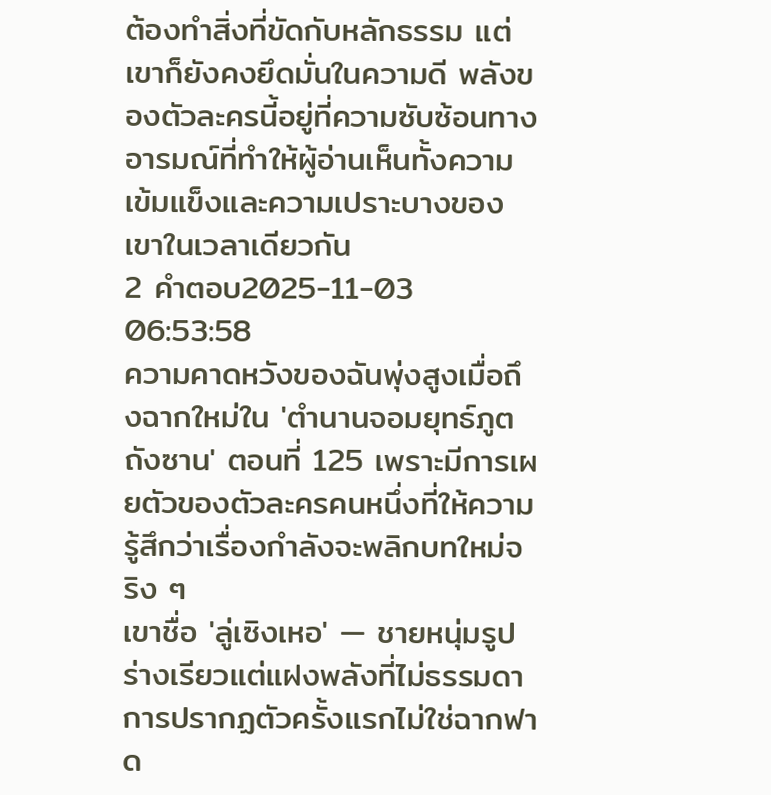ต้องทำสิ่งที่ขัดกับหลักธรรม แต่เขาก็ยังคงยึดมั่นในความดี พลังของตัวละครนี้อยู่ที่ความซับซ้อนทางอารมณ์ที่ทำให้ผู้อ่านเห็นทั้งความเข้มแข็งและความเปราะบางของเขาในเวลาเดียวกัน
2 คำตอบ2025-11-03 06:53:58
ความคาดหวังของฉันพุ่งสูงเมื่อถึงฉากใหม่ใน 'ตำนานจอมยุทธ์ภูตถังซาน' ตอนที่ 125 เพราะมีการเผยตัวของตัวละครคนหนึ่งที่ให้ความรู้สึกว่าเรื่องกำลังจะพลิกบทใหม่จริง ๆ
เขาชื่อ 'ลู่เซิงเหอ' — ชายหนุ่มรูปร่างเรียวแต่แฝงพลังที่ไม่ธรรมดา การปรากฏตัวครั้งแรกไม่ใช่ฉากฟาด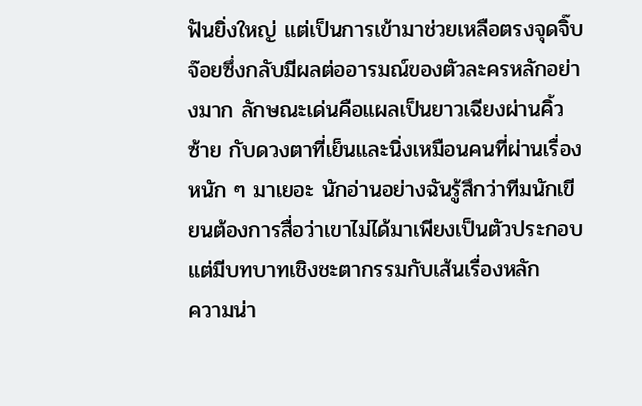ฟันยิ่งใหญ่ แต่เป็นการเข้ามาช่วยเหลือตรงจุดจิ๊บจ๊อยซึ่งกลับมีผลต่ออารมณ์ของตัวละครหลักอย่างมาก ลักษณะเด่นคือแผลเป็นยาวเฉียงผ่านคิ้วซ้าย กับดวงตาที่เย็นและนิ่งเหมือนคนที่ผ่านเรื่องหนัก ๆ มาเยอะ นักอ่านอย่างฉันรู้สึกว่าทีมนักเขียนต้องการสื่อว่าเขาไม่ได้มาเพียงเป็นตัวประกอบ แต่มีบทบาทเชิงชะตากรรมกับเส้นเรื่องหลัก
ความน่า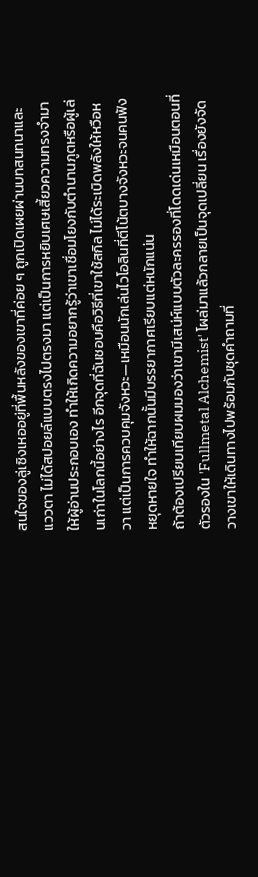สนใจของลู่เซิงเหออยู่ที่พื้นหลังของเขาที่ค่อย ๆ ถูกเปิดเผยผ่านบทสนทนาและแววตา ไม่ได้สปอยล์แบบตรงไปตรงมา แต่เป็นการหยิบเศษเสี้ยวความทรงจำมาให้ผู้อ่านประกอบเอง ทำให้เกิดความอยากรู้ว่าเขาเชื่อมโยงกับตำนานภูตหรือผู้เล่นเก่าในโลกนี้อย่างไร อีกจุดที่ฉันชอบคือวิธีที่เขาใช้สกิล ไม่ได้ระเบิดพลังให้หวือหวา แต่เป็นการควบคุมจังหวะ—เหมือนนักเล่นไวโอลินที่ตีโน้ตบางจังหวะจนคนฟังหยุดหายใจ ทำให้ฉากนั้นมีบรรยากาศเรียบแต่หนักแน่น
ถ้าต้องเปรียบเทียบผมมองว่าเขามีเสน่ห์แบบตัวละครรองที่โดดเด่นเหมือนตอนที่ตัวรองใน 'Fullmetal Alchemist' โผล่มาแล้วกลายเป็นจุดเปลี่ยน เรื่องยังจัดวางเขาให้เดินทางไปพร้อมกับชุดคำถามที่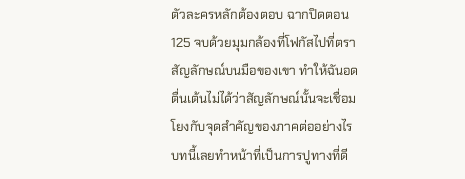ตัวละครหลักต้องตอบ ฉากปิดตอน 125 จบด้วยมุมกล้องที่โฟกัสไปที่ตราสัญลักษณ์บนมือของเขา ทำให้ฉันอดตื่นเต้นไม่ได้ว่าสัญลักษณ์นั้นจะเชื่อมโยงกับจุดสำคัญของภาคต่ออย่างไร บทนี้เลยทำหน้าที่เป็นการปูทางที่ดี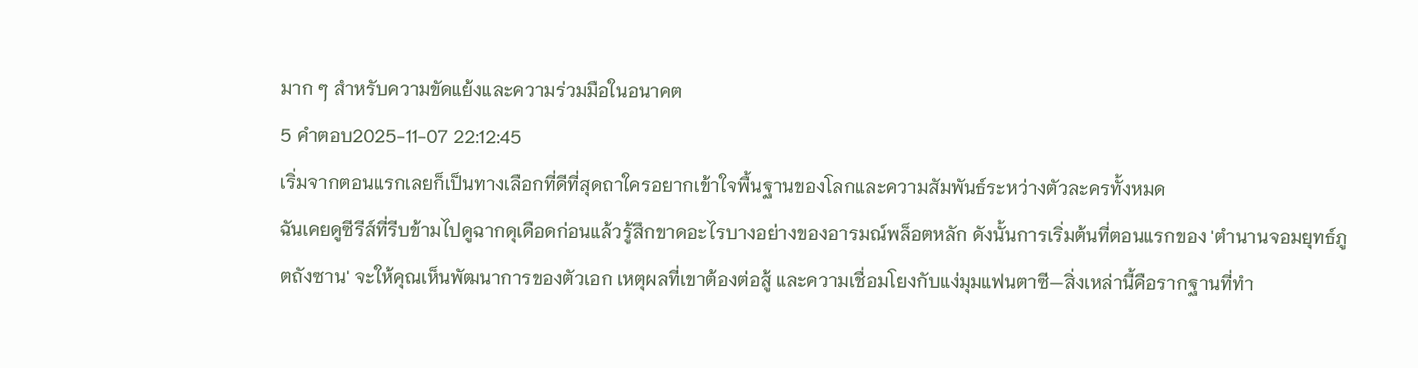มาก ๆ สำหรับความขัดแย้งและความร่วมมือในอนาคต
5 คำตอบ2025-11-07 22:12:45
เริ่มจากตอนแรกเลยก็เป็นทางเลือกที่ดีที่สุดถาใครอยากเข้าใจพื้นฐานของโลกและความสัมพันธ์ระหว่างตัวละครทั้งหมด
ฉันเคยดูซีรีส์ที่รีบข้ามไปดูฉากดุเดือดก่อนแล้วรู้สึกขาดอะไรบางอย่างของอารมณ์พล็อตหลัก ดังนั้นการเริ่มต้นที่ตอนแรกของ 'ตํานานจอมยุทธ์ภูตถังซาน' จะให้คุณเห็นพัฒนาการของตัวเอก เหตุผลที่เขาต้องต่อสู้ และความเชื่อมโยงกับแง่มุมแฟนตาซี—สิ่งเหล่านี้คือรากฐานที่ทำ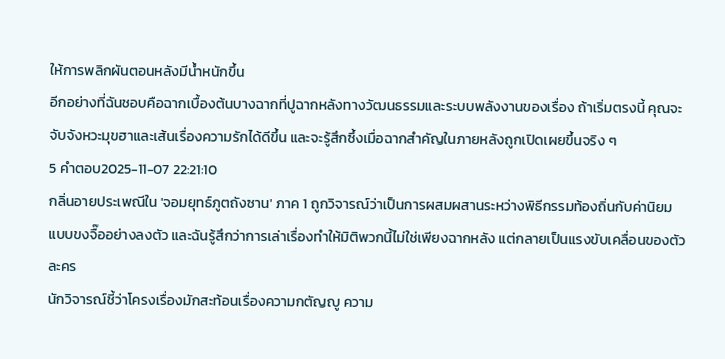ให้การพลิกผันตอนหลังมีน้ำหนักขึ้น
อีกอย่างที่ฉันชอบคือฉากเบื้องต้นบางฉากที่ปูฉากหลังทางวัฒนธรรมและระบบพลังงานของเรื่อง ถ้าเริ่มตรงนี้ คุณจะจับจังหวะมุขฮาและเส้นเรื่องความรักได้ดีขึ้น และจะรู้สึกซึ้งเมื่อฉากสำคัญในภายหลังถูกเปิดเผยขึ้นจริง ๆ
5 คำตอบ2025-11-07 22:21:10
กลิ่นอายประเพณีใน 'จอมยุทธ์ภูตถังซาน' ภาค 1 ถูกวิจารณ์ว่าเป็นการผสมผสานระหว่างพิธีกรรมท้องถิ่นกับค่านิยมแบบขงจื๊ออย่างลงตัว และฉันรู้สึกว่าการเล่าเรื่องทำให้มิติพวกนี้ไม่ใช่เพียงฉากหลัง แต่กลายเป็นแรงขับเคลื่อนของตัวละคร
นักวิจารณ์ชี้ว่าโครงเรื่องมักสะท้อนเรื่องความกตัญญู ความ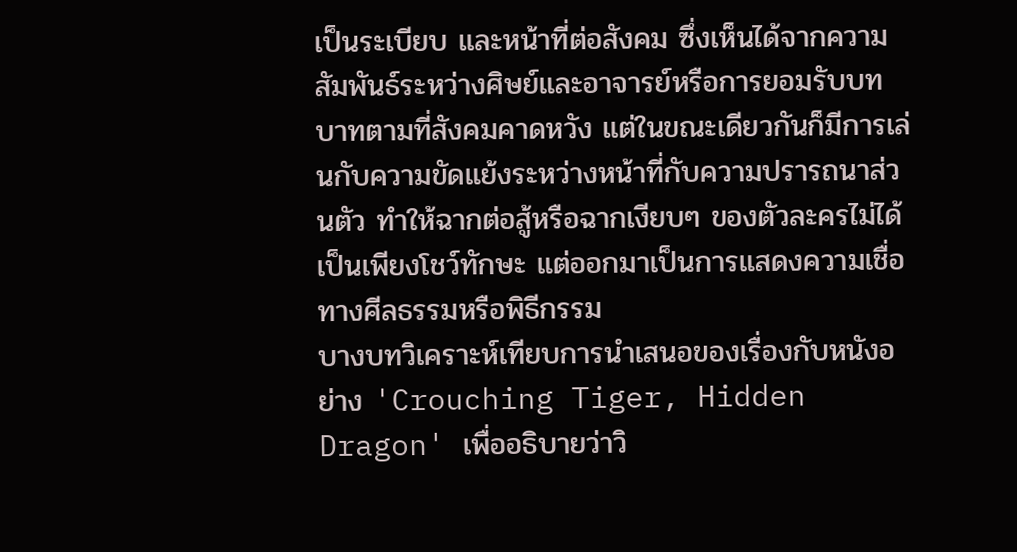เป็นระเบียบ และหน้าที่ต่อสังคม ซึ่งเห็นได้จากความสัมพันธ์ระหว่างศิษย์และอาจารย์หรือการยอมรับบทบาทตามที่สังคมคาดหวัง แต่ในขณะเดียวกันก็มีการเล่นกับความขัดแย้งระหว่างหน้าที่กับความปรารถนาส่วนตัว ทำให้ฉากต่อสู้หรือฉากเงียบๆ ของตัวละครไม่ได้เป็นเพียงโชว์ทักษะ แต่ออกมาเป็นการแสดงความเชื่อทางศีลธรรมหรือพิธีกรรม
บางบทวิเคราะห์เทียบการนำเสนอของเรื่องกับหนังอย่าง 'Crouching Tiger, Hidden Dragon' เพื่ออธิบายว่าวิ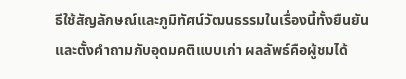ธีใช้สัญลักษณ์และภูมิทัศน์วัฒนธรรมในเรื่องนี้ทั้งยืนยันและตั้งคำถามกับอุดมคติแบบเก่า ผลลัพธ์คือผู้ชมได้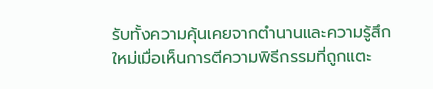รับทั้งความคุ้นเคยจากตำนานและความรู้สึกใหม่เมื่อเห็นการตีความพิธีกรรมที่ถูกแตะ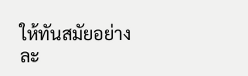ให้ทันสมัยอย่างละ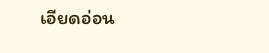เอียดอ่อน